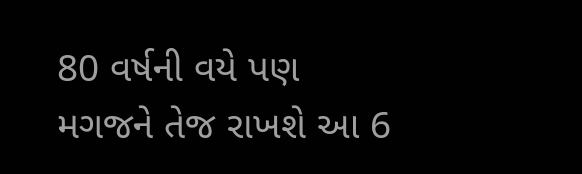80 વર્ષની વયે પણ મગજને તેજ રાખશે આ 6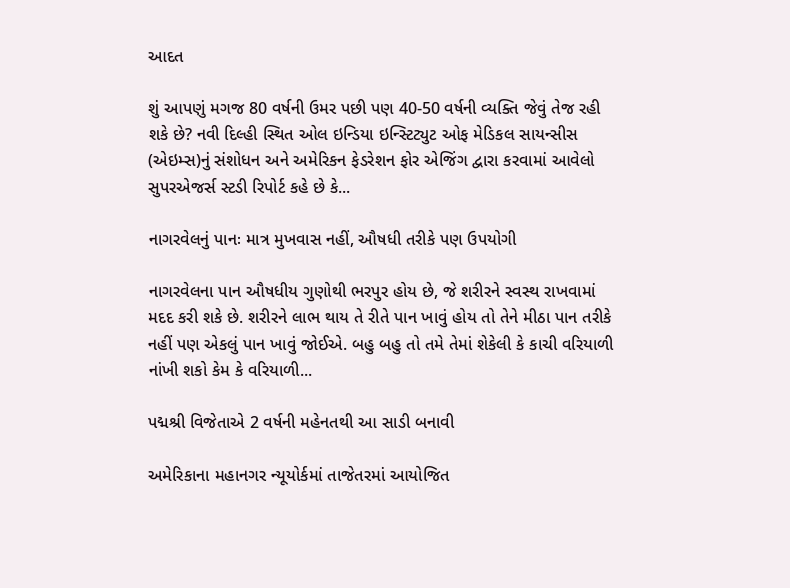આદત

શું આપણું મગજ 80 વર્ષની ઉમર પછી પણ 40-50 વર્ષની વ્યક્તિ જેવું તેજ રહી શકે છે? નવી દિલ્હી સ્થિત ઓલ ઇન્ડિયા ઇન્સ્ટિટ્યુટ ઓફ મેડિકલ સાયન્સીસ (એઇમ્સ)નું સંશોધન અને અમેરિકન ફેડરેશન ફોર એજિંગ દ્વારા કરવામાં આવેલો સુપરએજર્સ સ્ટડી રિપોર્ટ કહે છે કે...

નાગરવેલનું પાનઃ માત્ર મુખવાસ નહીં, ઔષધી તરીકે પણ ઉપયોગી

નાગરવેલના પાન ઔષધીય ગુણોથી ભરપુર હોય છે, જે શરીરને સ્વસ્થ રાખવામાં મદદ કરી શકે છે. શરીરને લાભ થાય તે રીતે પાન ખાવું હોય તો તેને મીઠા પાન તરીકે નહીં પણ એકલું પાન ખાવું જોઈએ. બહુ બહુ તો તમે તેમાં શેકેલી કે કાચી વરિયાળી નાંખી શકો કેમ કે વરિયાળી...

પદ્મશ્રી વિજેતાએ 2 વર્ષની મહેનતથી આ સાડી બનાવી

અમેરિકાના મહાનગર ન્યૂયોર્કમાં તાજેતરમાં આયોજિત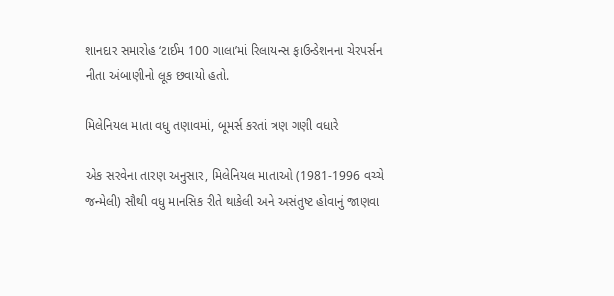શાનદાર સમારોહ ‘ટાઈમ 100 ગાલા’માં રિલાયન્સ ફાઉન્ડેશનના ચેરપર્સન નીતા અંબાણીનો લૂક છવાયો હતો.

મિલેનિયલ માતા વધુ તણાવમાં, બૂમર્સ કરતાં ત્રણ ગણી વધારે

એક સરવેના તારણ અનુસાર, મિલેનિયલ માતાઓ (1981-1996 વચ્ચે જન્મેલી) સૌથી વધુ માનસિક રીતે થાકેલી અને અસંતુષ્ટ હોવાનું જાણવા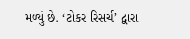મળ્યું છે. ‘ટોકર રિસર્ચ’ દ્વારા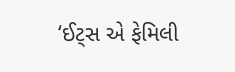‘ઈટ્સ એ ફેમિલી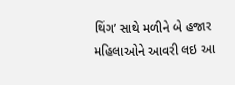થિંગ’ સાથે મળીને બે હજાર મહિલાઓને આવરી લઇ આ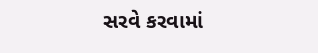સરવે કરવામાં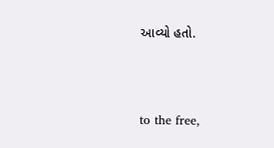આવ્યો હતો.



to the free,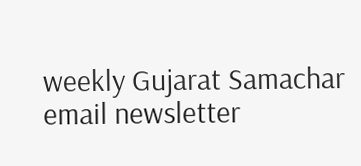weekly Gujarat Samachar email newsletter